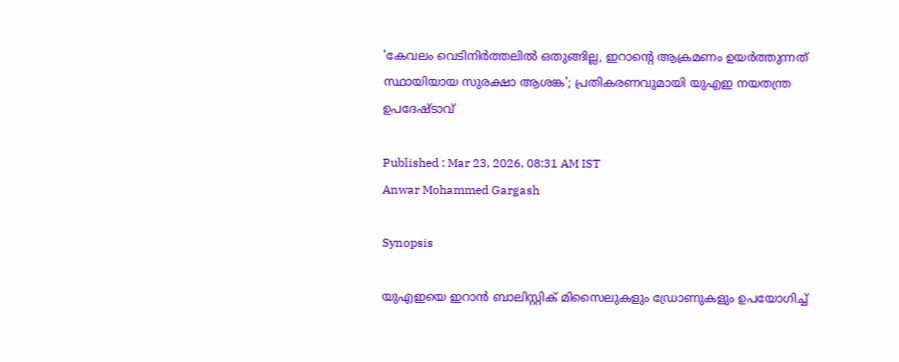'കേവലം വെടിനിർത്തലിൽ ഒതുങ്ങില്ല, ഇറാന്‍റെ ആക്രമണം ഉയർത്തുന്നത് സ്ഥായിയായ സുരക്ഷാ ആശങ്ക'; പ്രതികരണവുമായി യുഎഇ നയതന്ത്ര ഉപദേഷ്ടാവ്

Published : Mar 23, 2026, 08:31 AM IST
Anwar Mohammed Gargash

Synopsis

യുഎഇയെ ഇറാൻ ബാലിസ്റ്റിക് മിസൈലുകളും ഡ്രോണുകളും ഉപയോഗിച്ച്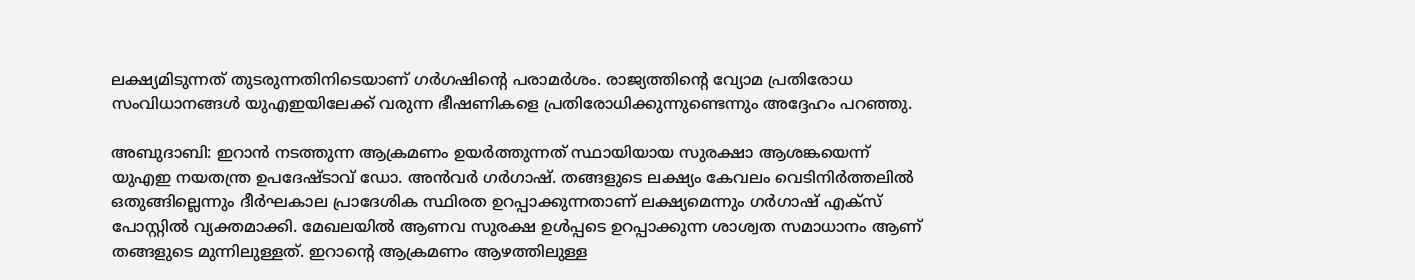ലക്ഷ്യമിടുന്നത് തുടരുന്നതിനിടെയാണ് ഗർഗഷിന്റെ പരാമർശം. രാജ്യത്തിന്റെ വ്യോമ പ്രതിരോധ സംവിധാനങ്ങൾ യുഎഇയിലേക്ക് വരുന്ന ഭീഷണികളെ പ്രതിരോധിക്കുന്നുണ്ടെന്നും അദ്ദേഹം പറഞ്ഞു.

അബുദാബി: ഇറാൻ നടത്തുന്ന ആക്രമണം ഉയർത്തുന്നത് സ്ഥായിയായ സുരക്ഷാ ആശങ്കയെന്ന് യുഎഇ നയതന്ത്ര ഉപദേഷ്ടാവ് ഡോ. അൻവർ ഗർഗാഷ്. തങ്ങളുടെ ലക്ഷ്യം കേവലം വെടിനിർത്തലിൽ ഒതുങ്ങില്ലെന്നും ദീർഘകാല പ്രാദേശിക സ്ഥിരത ഉറപ്പാക്കുന്നതാണ് ലക്ഷ്യമെന്നും ഗർഗാഷ് എക്സ് പോസ്റ്റിൽ വ്യക്തമാക്കി. മേഖലയിൽ ആണവ സുരക്ഷ ഉൾപ്പടെ ഉറപ്പാക്കുന്ന ശാശ്വത സമാധാനം ആണ് തങ്ങളുടെ മുന്നിലുള്ളത്. ഇറാന്‍റെ ആക്രമണം ആഴത്തിലുള്ള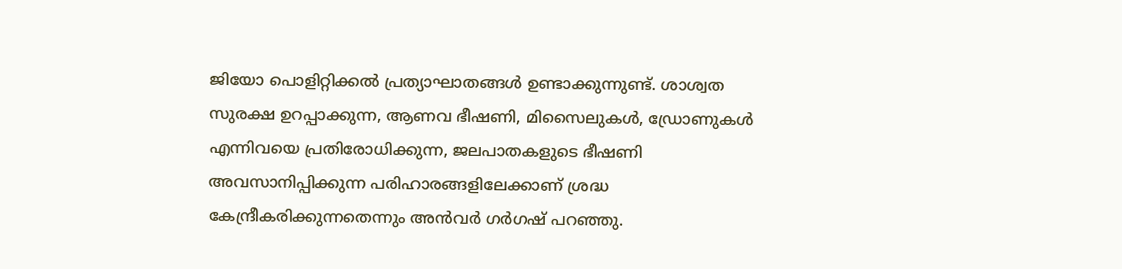ജിയോ പൊളിറ്റിക്കൽ പ്രത്യാഘാതങ്ങൾ ഉണ്ടാക്കുന്നുണ്ട്. ശാശ്വത സുരക്ഷ ഉറപ്പാക്കുന്ന, ആണവ ഭീഷണി, മിസൈലുകൾ, ഡ്രോണുകൾ എന്നിവയെ പ്രതിരോധിക്കുന്ന, ജലപാതകളുടെ ഭീഷണി അവസാനിപ്പിക്കുന്ന പരിഹാരങ്ങളിലേക്കാണ് ശ്രദ്ധ കേന്ദ്രീകരിക്കുന്നതെന്നും അൻവർ ഗർഗഷ് പറഞ്ഞു.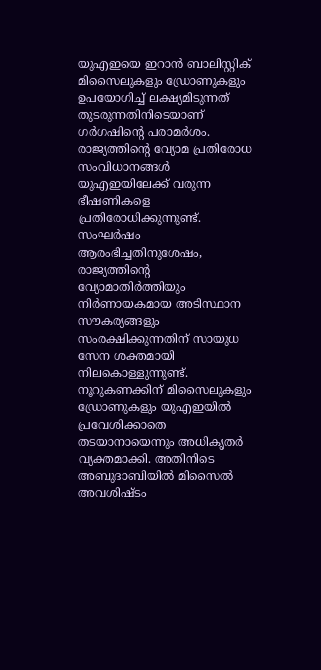യുഎഇയെ ഇറാൻ ബാലിസ്റ്റിക് മിസൈലുകളും ഡ്രോണുകളും ഉപയോഗിച്ച് ലക്ഷ്യമിടുന്നത് തുടരുന്നതിനിടെയാണ് ഗർഗഷിന്റെ പരാമർശം. രാജ്യത്തിന്റെ വ്യോമ പ്രതിരോധ സംവിധാനങ്ങൾ യുഎഇയിലേക്ക് വരുന്ന ഭീഷണികളെ പ്രതിരോധിക്കുന്നുണ്ട്. സംഘർഷം ആരംഭിച്ചതിനുശേഷം, രാജ്യത്തിന്റെ വ്യോമാതിർത്തിയും നിർണായകമായ അടിസ്ഥാന സൗകര്യങ്ങളും സംരക്ഷിക്കുന്നതിന് സായുധ സേന ശക്തമായി നിലകൊള്ളുന്നുണ്ട്. നൂറുകണക്കിന് മിസൈലുകളും ഡ്രോണുകളും യുഎഇയിൽ പ്രവേശിക്കാതെ തടയാനായെന്നും അധികൃതർ വ്യക്തമാക്കി. അതിനിടെ അബുദാബിയിൽ മിസൈൽ അവശിഷ്ടം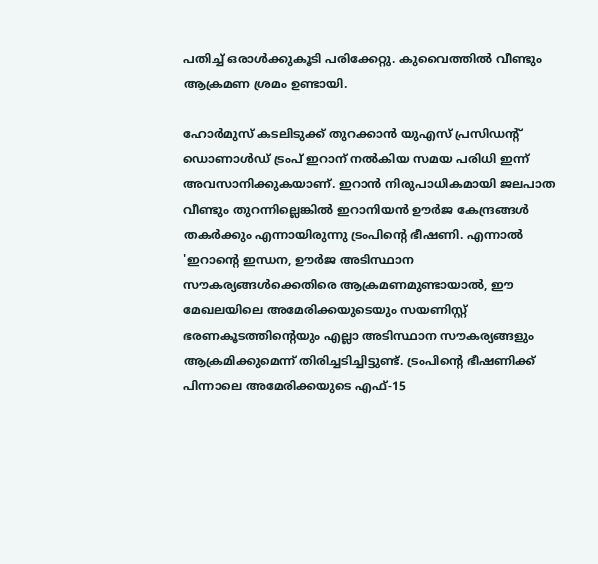പതിച്ച് ഒരാൾക്കുകൂടി പരിക്കേറ്റു. കുവൈത്തിൽ വീണ്ടും ആക്രമണ ശ്രമം ഉണ്ടായി.

ഹോർമുസ് കടലിടുക്ക് തുറക്കാൻ യുഎസ് പ്രസിഡന്റ് ഡൊണാൾഡ് ട്രംപ് ഇറാന് നൽകിയ സമയ പരിധി ഇന്ന് അവസാനിക്കുകയാണ്. ഇറാൻ നിരുപാധികമായി ജലപാത വീണ്ടും തുറന്നില്ലെങ്കിൽ ഇറാനിയൻ ഊർജ കേന്ദ്രങ്ങൾ തകർക്കും എന്നായിരുന്നു ട്രംപിന്റെ ഭീഷണി. എന്നാൽ 'ഇറാന്റെ ഇന്ധന, ഊർജ അടിസ്ഥാന സൗകര്യങ്ങൾക്കെതിരെ ആക്രമണമുണ്ടായാൽ, ഈ മേഖലയിലെ അമേരിക്കയുടെയും സയണിസ്റ്റ് ഭരണകൂടത്തിന്റെയും എല്ലാ അടിസ്ഥാന സൗകര്യങ്ങളും ആക്രമിക്കുമെന്ന് തിരിച്ചടിച്ചിട്ടുണ്ട്. ട്രംപിന്‍റെ ഭീഷണിക്ക് പിന്നാലെ അമേരിക്കയുടെ എഫ്-15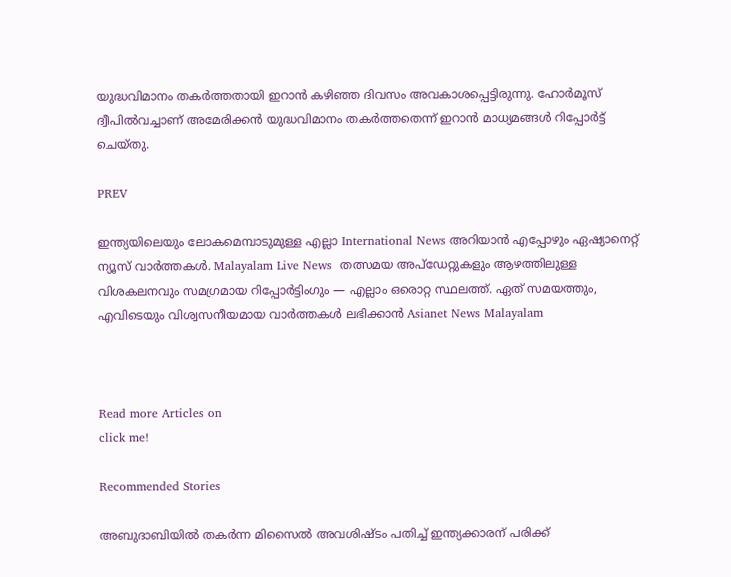യുദ്ധവിമാനം തകർത്തതായി ഇറാൻ കഴിഞ്ഞ ദിവസം അവകാശപ്പെട്ടിരുന്നു. ഹോർമൂസ് ദ്വീപിൽവച്ചാണ് അമേരിക്കൻ യുദ്ധവിമാനം തകർത്തതെന്ന് ഇറാൻ മാധ്യമങ്ങൾ റിപ്പോർട്ട് ചെയ്തു.

PREV

ഇന്ത്യയിലെയും ലോകമെമ്പാടുമുള്ള എല്ലാ International News അറിയാൻ എപ്പോഴും ഏഷ്യാനെറ്റ് ന്യൂസ് വാർത്തകൾ. Malayalam Live News  തത്സമയ അപ്‌ഡേറ്റുകളും ആഴത്തിലുള്ള വിശകലനവും സമഗ്രമായ റിപ്പോർട്ടിംഗും — എല്ലാം ഒരൊറ്റ സ്ഥലത്ത്. ഏത് സമയത്തും, എവിടെയും വിശ്വസനീയമായ വാർത്തകൾ ലഭിക്കാൻ Asianet News Malayalam



Read more Articles on
click me!

Recommended Stories

അബുദാബിയിൽ തകർന്ന മിസൈൽ അവശിഷ്ടം പതിച്ച് ഇന്ത്യക്കാരന് പരിക്ക്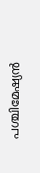പശ്ചിമേഷ്യൻ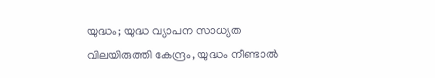യുദ്ധം; യുദ്ധ വ്യാപന സാധ്യത വിലയിരുത്തി കേന്ദ്രം, യുദ്ധം നീണ്ടാൽ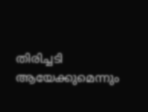തിരിച്ചടി ആയേക്കുമെന്നും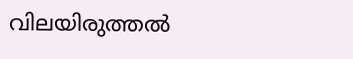വിലയിരുത്തൽ